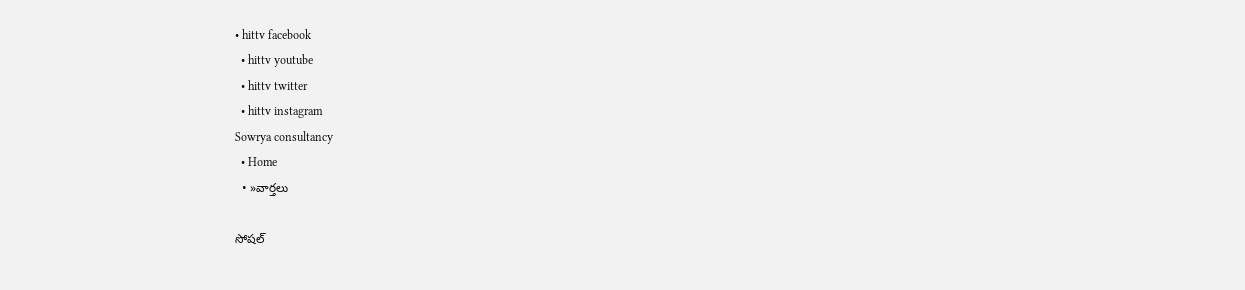• hittv facebook
  • hittv youtube
  • hittv twitter
  • hittv instagram
Sowrya consultancy
  • Home
  • »వార్తలు

సోషల్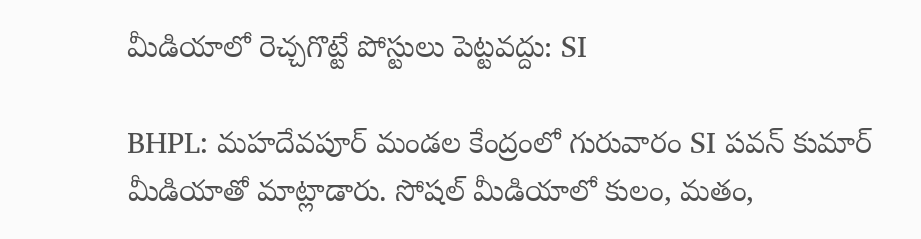మీడియాలో రెచ్చగొట్టే పోస్టులు పెట్టవద్దు: SI

BHPL: మహదేవపూర్ మండల కేంద్రంలో గురువారం SI పవన్ కుమార్ మీడియాతో మాట్లాడారు. సోషల్ మీడియాలో కులం, మతం,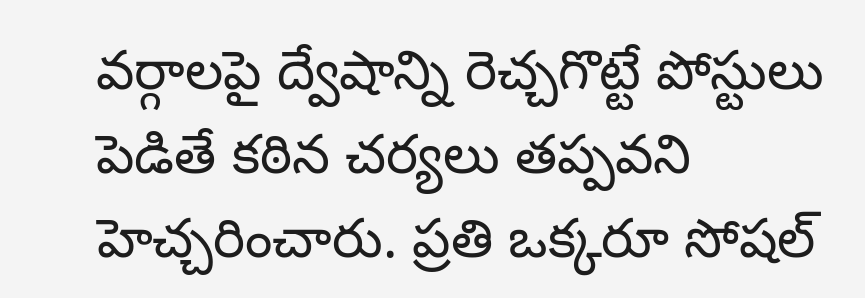వర్గాలపై ద్వేషాన్ని రెచ్చగొట్టే పోస్టులు పెడితే కఠిన చర్యలు తప్పవని హెచ్చరించారు. ప్రతి ఒక్కరూ సోషల్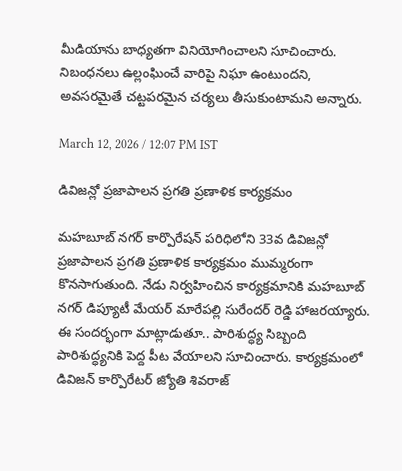మీడియాను బాధ్యతగా వినియోగించాలని సూచించారు. నిబంధనలు ఉల్లంఘించే వారిపై నిఘా ఉంటుందని, అవసరమైతే చట్టపరమైన చర్యలు తీసుకుంటామని అన్నారు.

March 12, 2026 / 12:07 PM IST

డివిజన్లో ప్రజాపాలన ప్రగతి ప్రణాళిక కార్యక్రమం

మహబూబ్ నగర్ కార్పొరేషన్ పరిధిలోని 33వ డివిజన్లో ప్రజాపాలన ప్రగతి ప్రణాళిక కార్యక్రమం ముమ్మరంగా కొనసాగుతుంది. నేడు నిర్వహించిన కార్యక్రమానికి మహబూబ్ నగర్ డిప్యూటీ మేయర్ మారేపల్లి సురేందర్ రెడ్డి హాజరయ్యారు. ఈ సందర్భంగా మాట్లాడుతూ.. పారిశుద్ధ్య సిబ్బంది పారిశుద్ధ్యనికి పెద్ద పీట వేయాలని సూచించారు. కార్యక్రమంలో డివిజన్ కార్పొరేటర్ జ్యోతి శివరాజ్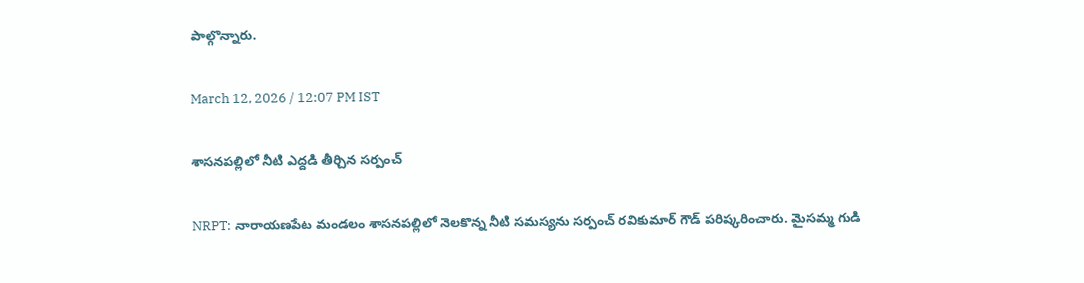పాల్గొన్నారు.

March 12, 2026 / 12:07 PM IST

శాసనపల్లిలో నీటి ఎద్దడి తీర్చిన సర్పంచ్

NRPT: నారాయణపేట మండలం శాసనపల్లిలో నెలకొన్న నీటి సమస్యను సర్పంచ్ రవికుమార్ గౌడ్ పరిష్కరించారు. మైసమ్మ గుడి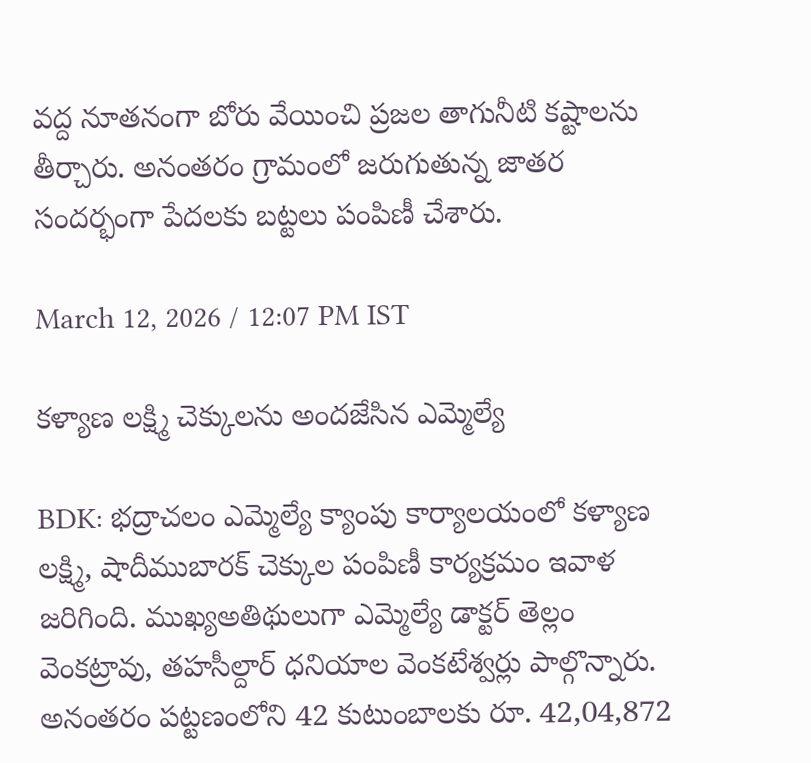వద్ద నూతనంగా బోరు వేయించి ప్రజల తాగునీటి కష్టాలను తీర్చారు. అనంతరం గ్రామంలో జరుగుతున్న జాతర సందర్భంగా పేదలకు బట్టలు పంపిణీ చేశారు.

March 12, 2026 / 12:07 PM IST

కళ్యాణ లక్ష్మి చెక్కులను అందజేసిన ఎమ్మెల్యే

BDK: భద్రాచలం ఎమ్మెల్యే క్యాంపు కార్యాలయంలో కళ్యాణ లక్ష్మి, షాదీముబారక్ చెక్కుల పంపిణీ కార్యక్రమం ఇవాళ జరిగింది. ముఖ్యఅతిథులుగా ఎమ్మెల్యే డాక్టర్ తెల్లం వెంకట్రావు, తహసీల్దార్ ధనియాల వెంకటేశ్వర్లు పాల్గొన్నారు. అనంతరం పట్టణంలోని 42 కుటుంబాలకు రూ. 42,04,872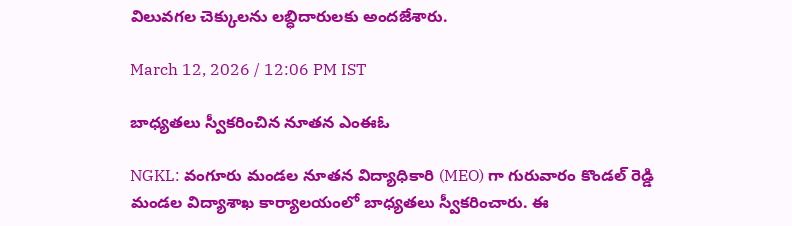విలువగల చెక్కులను లబ్ధిదారులకు అందజేశారు.

March 12, 2026 / 12:06 PM IST

బాధ్యతలు స్వీకరించిన నూతన ఎంఈఓ

NGKL: వంగూరు మండల నూతన విద్యాధికారి (MEO) గా గురువారం కొండల్ రెడ్డి మండల విద్యాశాఖ కార్యాలయంలో బాధ్యతలు స్వీకరించారు. ఈ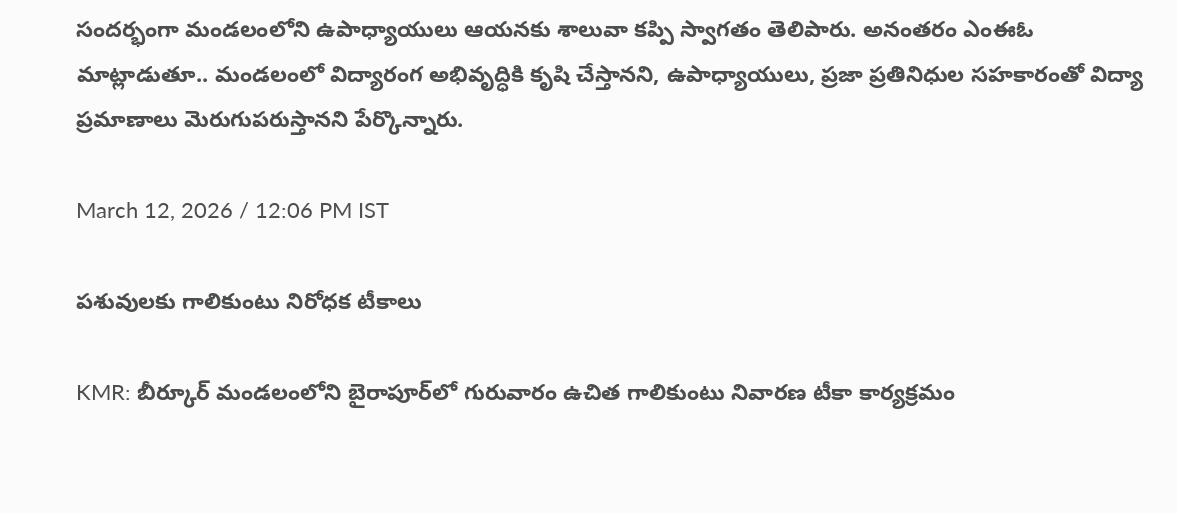సందర్భంగా మండలంలోని ఉపాధ్యాయులు ఆయనకు శాలువా కప్పి స్వాగతం తెలిపారు. అనంతరం ఎంఈఓ మాట్లాడుతూ.. మండలంలో విద్యారంగ అభివృద్ధికి కృషి చేస్తానని, ఉపాధ్యాయులు, ప్రజా ప్రతినిధుల సహకారంతో విద్యా ప్రమాణాలు మెరుగుపరుస్తానని పేర్కొన్నారు.

March 12, 2026 / 12:06 PM IST

పశువులకు గాలికుంటు నిరోధక టీకాలు

KMR: బీర్కూర్ మండలంలోని బైరాపూర్‌లో గురువారం ఉచిత గాలికుంటు నివారణ టీకా కార్యక్రమం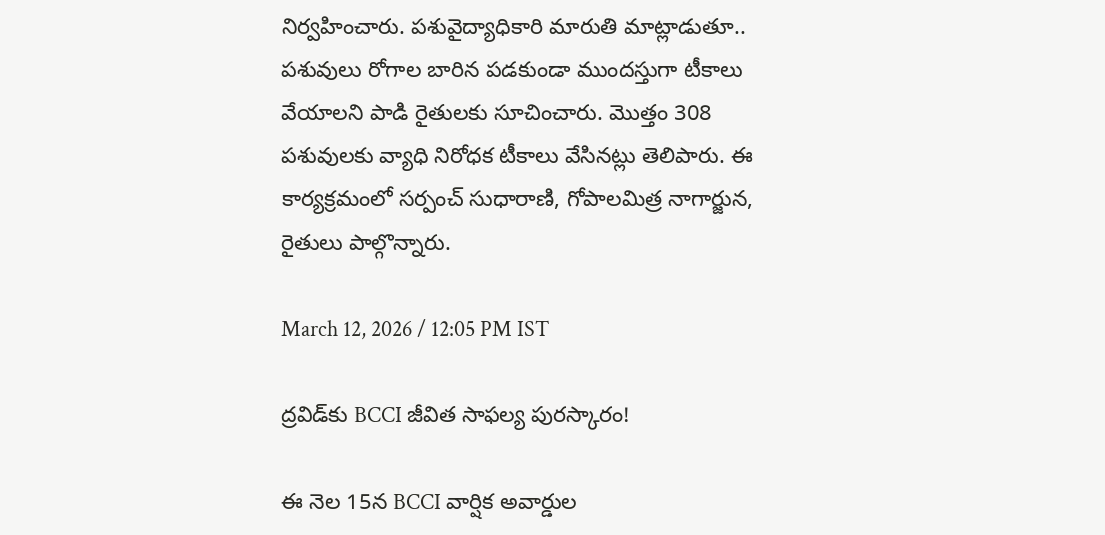నిర్వహించారు. పశువైద్యాధికారి మారుతి మాట్లాడుతూ.. పశువులు రోగాల బారిన పడకుండా ముందస్తుగా టీకాలు వేయాలని పాడి రైతులకు సూచించారు. మొత్తం 308 పశువులకు వ్యాధి నిరోధక టీకాలు వేసినట్లు తెలిపారు. ఈ కార్యక్రమంలో సర్పంచ్ సుధారాణి, గోపాలమిత్ర నాగార్జున, రైతులు పాల్గొన్నారు.

March 12, 2026 / 12:05 PM IST

ద్రవిడ్‌కు BCCI జీవిత సాఫల్య పురస్కారం!

ఈ నెల 15న BCCI వార్షిక అవార్డుల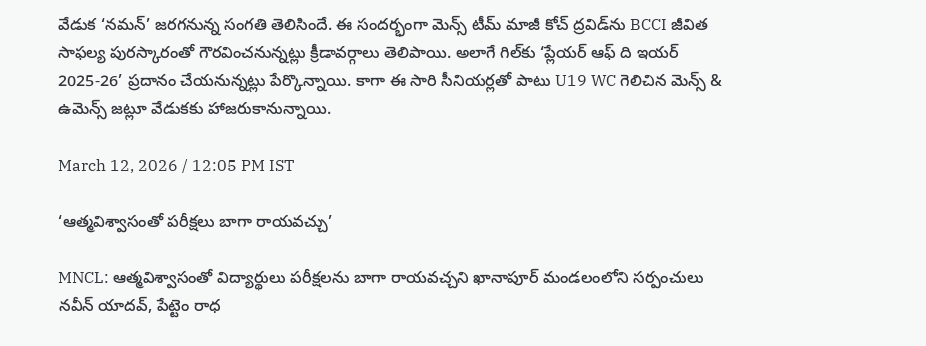వేడుక ‘నమన్’ జరగనున్న సంగతి తెలిసిందే. ఈ సందర్భంగా మెన్స్ టీమ్ మాజీ కోచ్ ద్రవిడ్‌ను BCCI జీవిత సాఫల్య పురస్కారంతో గౌరవించనున్నట్లు క్రీడావర్గాలు తెలిపాయి. అలాగే గిల్‌కు ‘ప్లేయర్ ఆఫ్ ది ఇయర్ 2025-26’ ప్రదానం చేయనున్నట్లు పేర్కొన్నాయి. కాగా ఈ సారి సీనియర్లతో పాటు U19 WC గెలిచిన మెన్స్ & ఉమెన్స్ జట్లూ వేడుకకు హాజరుకానున్నాయి.

March 12, 2026 / 12:05 PM IST

‘ఆత్మవిశ్వాసంతో పరీక్షలు బాగా రాయవచ్చు’

MNCL: ఆత్మవిశ్వాసంతో విద్యార్థులు పరీక్షలను బాగా రాయవచ్చని ఖానాపూర్ మండలంలోని సర్పంచులు నవీన్ యాదవ్, పేట్టెం రాధ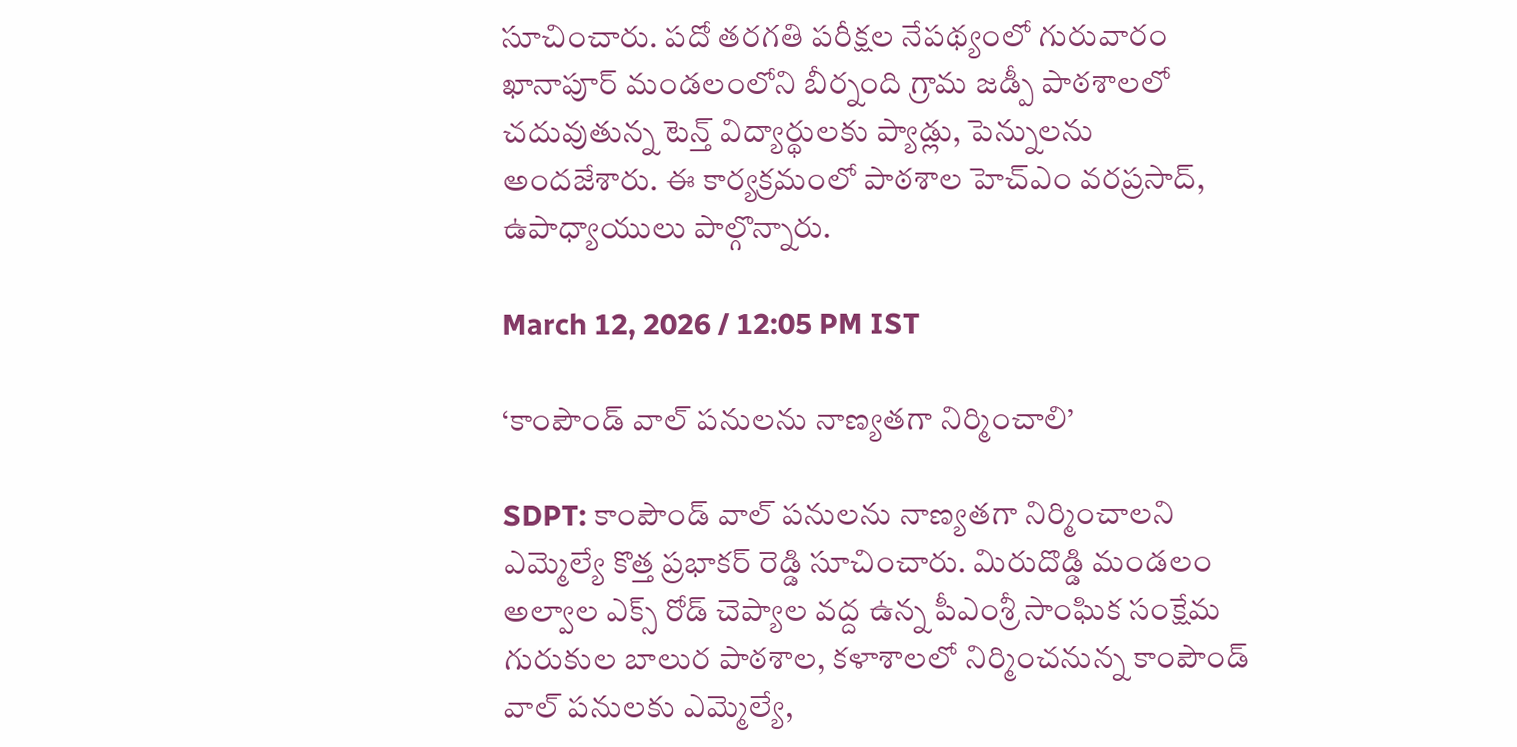సూచించారు. పదో తరగతి పరీక్షల నేపథ్యంలో గురువారం ఖానాపూర్ మండలంలోని బీర్నంది గ్రామ జడ్పీ పాఠశాలలో చదువుతున్న టెన్త్ విద్యార్థులకు ప్యాడ్లు, పెన్నులను అందజేశారు. ఈ కార్యక్రమంలో పాఠశాల హెచ్ఎం వరప్రసాద్, ఉపాధ్యాయులు పాల్గొన్నారు.

March 12, 2026 / 12:05 PM IST

‘కాంపౌండ్ వాల్ పనులను నాణ్యతగా నిర్మించాలి’

SDPT: కాంపౌండ్ వాల్ పనులను నాణ్యతగా నిర్మించాలని ఎమ్మెల్యే కొత్త ప్రభాకర్ రెడ్డి సూచించారు. మిరుదొడ్డి మండలం అల్వాల ఎక్స్ రోడ్ చెప్యాల వద్ద ఉన్న పీఎంశ్రీ సాంఘిక సంక్షేమ గురుకుల బాలుర పాఠశాల, కళాశాలలో నిర్మించనున్న కాంపౌండ్ వాల్ పనులకు ఎమ్మెల్యే,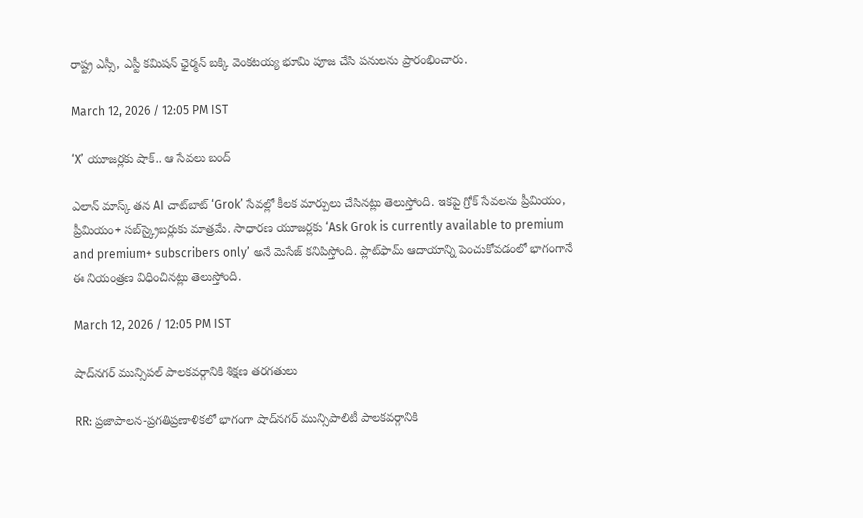రాష్ట్ర ఎస్సీ, ఎస్టీ కమిషన్ ఛైర్మన్ బక్కి వెంకటయ్య భూమి పూజ చేసి పనులను ప్రారంభించారు.

March 12, 2026 / 12:05 PM IST

‘X’ యూజర్లకు షాక్.. ఆ సేవలు బంద్

ఎలాన్ మాస్క్ తన AI చాట్‌బాట్ ‘Grok’ సేవల్లో కీలక మార్పులు చేసినట్లు తెలుస్తోంది. ఇకపై గ్రోక్‌ సేవలను ప్రీమియం, ప్రీమియం+ సబ్‌స్క్రైబర్లుకు మాత్రమే. సాధారణ యూజర్లకు ‘Ask Grok is currently available to premium and premium+ subscribers only’ అనే మెసేజ్ కనిపిస్తోంది. ప్లాట్‌ఫామ్ ఆదాయాన్ని పెంచుకోవడంలో భాగంగానే ఈ నియంత్రణ విధించినట్లు తెలుస్తోంది.

March 12, 2026 / 12:05 PM IST

షాద్‌నగర్ మున్సిపల్ పాలకవర్గానికి శిక్షణ తరగతులు

RR: ప్రజాపాలన-ప్రగతిప్రణాళికలో భాగంగా షాద్‌నగర్ మున్సిపాలిటీ పాలకవర్గానికి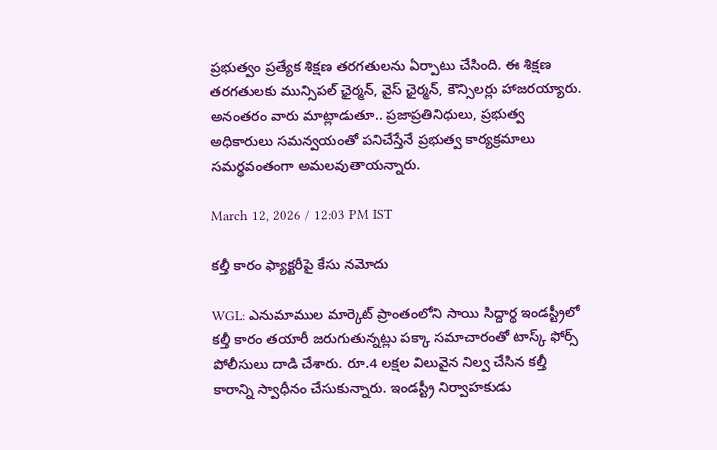ప్రభుత్వం ప్రత్యేక శిక్షణ తరగతులను ఏర్పాటు చేసింది. ఈ శిక్షణ తరగతులకు మున్సిపల్ ఛైర్మన్, వైస్ ఛైర్మన్, కౌన్సిలర్లు హాజరయ్యారు. అనంతరం వారు మాట్లాడుతూ.. ప్రజాప్రతినిధులు, ప్రభుత్వ అధికారులు సమన్వయంతో పనిచేస్తేనే ప్రభుత్వ కార్యక్రమాలు సమర్థవంతంగా అమలవుతాయన్నారు.

March 12, 2026 / 12:03 PM IST

కల్తీ కారం ఫ్యాక్టరీపై కేసు నమోదు

WGL: ఎనుమాముల మార్కెట్ ప్రాంతంలోని సాయి సిద్దార్థ ఇండస్ట్రీలో కల్తీ కారం తయారీ జరుగుతున్నట్లు పక్కా సమాచారంతో టాస్క్ ఫోర్స్ పోలీసులు దాడి చేశారు. రూ.4 లక్షల విలువైన నిల్వ చేసిన కల్తీ కారాన్ని స్వాధీనం చేసుకున్నారు. ఇండస్ట్రీ నిర్వాహకుడు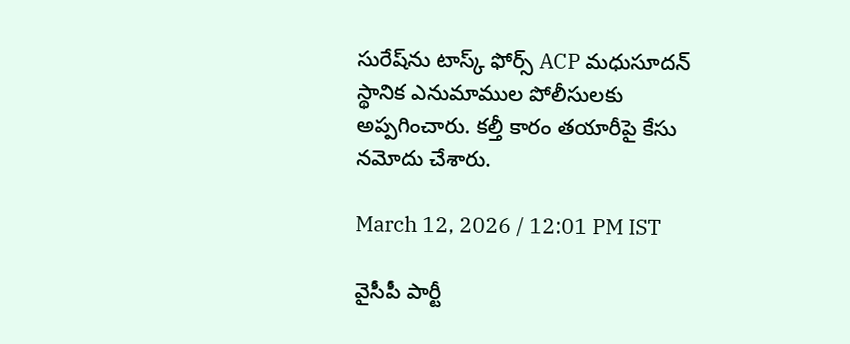సురేష్‌ను టాస్క్ ఫోర్స్ ACP మధుసూదన్ స్థానిక ఎనుమాముల పోలీసులకు అప్పగించారు. కల్తీ కారం తయారీపై కేసు నమోదు చేశారు.

March 12, 2026 / 12:01 PM IST

వైసీపీ పార్టీ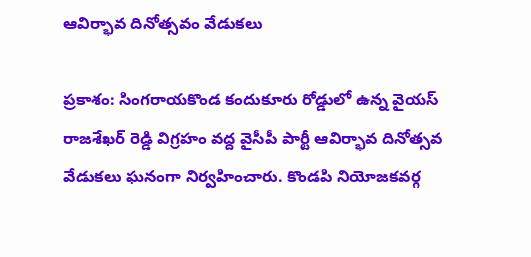ఆవిర్భావ దినోత్సవం వేడుకలు

ప్రకాశం: సింగరాయకొండ కందుకూరు రోడ్డులో ఉన్న వైయస్ రాజశేఖర్ రెడ్డి విగ్రహం వద్ద వైసీపీ పార్టీ ఆవిర్భావ దినోత్సవ వేడుకలు ఘనంగా నిర్వహించారు. కొండపి నియోజకవర్గ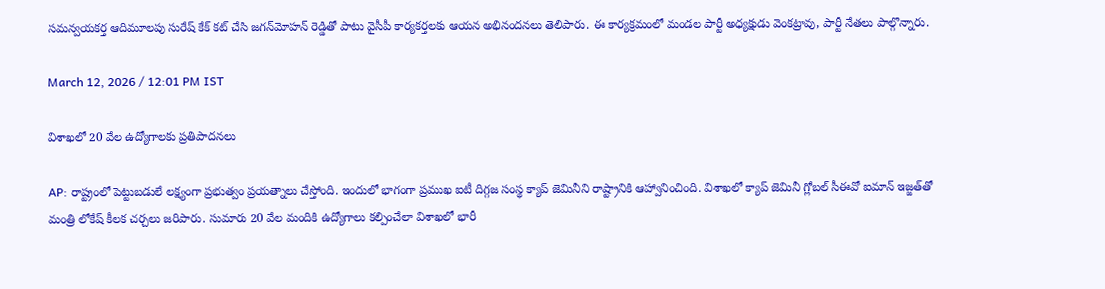సమన్వయకర్త ఆదిమూలపు సురేష్ కేక్ కట్ చేసి జగన్‌మోహన్ రెడ్డితో పాటు వైసీపీ కార్యకర్తలకు ఆయన అభినందనలు తెలిపారు. ఈ కార్యక్రమంలో మండల పార్టీ అధ్యక్షుడు వెంకట్రావు, పార్టీ నేతలు పాల్గొన్నారు.

March 12, 2026 / 12:01 PM IST

విశాఖలో 20 వేల ఉద్యోగాలకు ప్రతిపాదనలు

AP: రాష్ట్రంలో పెట్టుబడులే లక్ష్యంగా ప్రభుత్వం ప్రయత్నాలు చేస్తోంది. ఇందులో భాగంగా ప్రముఖ ఐటీ దిగ్గజ సంస్థ క్యాప్ జెమినీని రాష్ట్రానికి ఆహ్వానించింది. విశాఖలో క్యాప్ జెమినీ గ్లోబల్ సీఈవో ఐమాన్ ఇజ్జత్‌తో మంత్రి లోకేష్ కీలక చర్చలు జరిపారు. సుమారు 20 వేల మందికి ఉద్యోగాలు కల్పించేలా విశాఖలో భారీ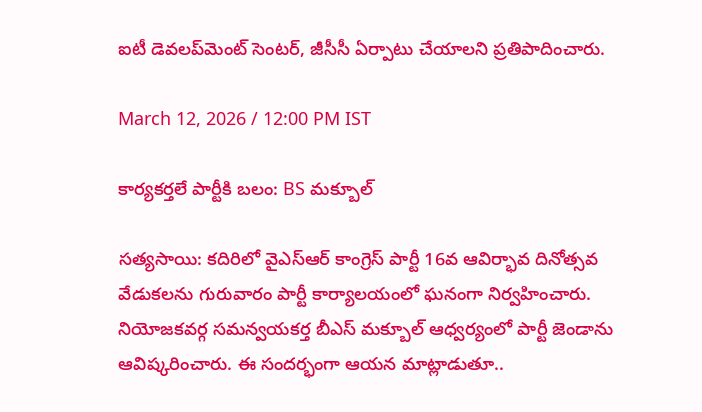ఐటీ డెవలప్‌మెంట్ సెంటర్, జీసీసీ ఏర్పాటు చేయాలని ప్రతిపాదించారు.

March 12, 2026 / 12:00 PM IST

కార్యకర్తలే పార్టీకి బలం: BS మక్బూల్

సత్యసాయి: కదిరిలో వైఎస్‌ఆర్ కాంగ్రెస్ పార్టీ 16వ ఆవిర్భావ దినోత్సవ వేడుకలను గురువారం పార్టీ కార్యాలయంలో ఘనంగా నిర్వహించారు. నియోజకవర్గ సమన్వయకర్త బీఎస్ మక్బూల్ ఆధ్వర్యంలో పార్టీ జెండాను ఆవిష్కరించారు. ఈ సందర్భంగా ఆయన మాట్లాడుతూ..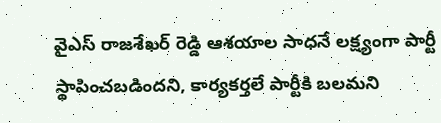వైఎస్ రాజశేఖర్ రెడ్డి ఆశయాల సాధనే లక్ష్యంగా పార్టీ స్థాపించబడిందని, కార్యకర్తలే పార్టీకి బలమని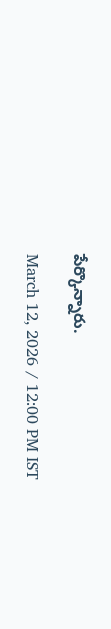పేర్కొన్నారు.

March 12, 2026 / 12:00 PM IST